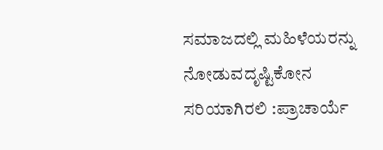ಸಮಾಜದಲ್ಲಿ ಮಹಿಳೆಯರನ್ನು ನೋಡುವದೃಷ್ಟಿಕೋನ ಸರಿಯಾಗಿರಲಿ :ಪ್ರಾಚಾರ್ಯೆ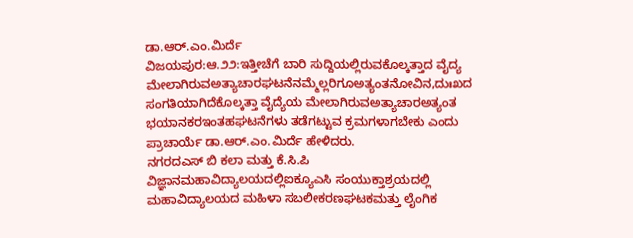ಡಾ.ಆರ್.ಎಂ.ಮಿರ್ದೆ
ವಿಜಯಪುರ:ಆ.೨೨:ಇತ್ತೀಚೆಗೆ ಬಾರಿ ಸುದ್ದಿಯಲ್ಲಿರುವಕೊಲ್ಕತ್ತಾದ ವೈದ್ಯ ಮೇಲಾಗಿರುವಅತ್ಯಾಚಾರಘಟನೆನಮ್ಮೆಲ್ಲರಿಗೂಅತ್ಯಂತನೋವಿನ,ದುಃಖದ ಸಂಗತಿಯಾಗಿದೆಕೊಲ್ಕತ್ತಾ ವೈದ್ಯೆಯ ಮೇಲಾಗಿರುವಅತ್ಯಾಚಾರಅತ್ಯಂತ ಭಯಾನಕರಇಂತಹಘಟನೆಗಳು ತಡೆಗಟ್ಟುವ ಕ್ರಮಗಳಾಗಬೇಕು ಎಂದು ಪ್ರಾಚಾರ್ಯೆ ಡಾ.ಆರ್.ಎಂ.ಮಿರ್ದೆ ಹೇಳಿದರು.
ನಗರದಎಸ್ ಬಿ ಕಲಾ ಮತ್ತು ಕೆ.ಸಿ.ಪಿ ವಿಜ್ಞಾನಮಹಾವಿದ್ಯಾಲಯದಲ್ಲಿಐಕ್ಯೂಎಸಿ ಸಂಯುಕ್ತಾಶ್ರಯದಲ್ಲಿ ಮಹಾವಿದ್ಯಾಲಯದ ಮಹಿಳಾ ಸಬಲೀಕರಣಘಟಕಮತ್ತು ಲೈಂಗಿಕ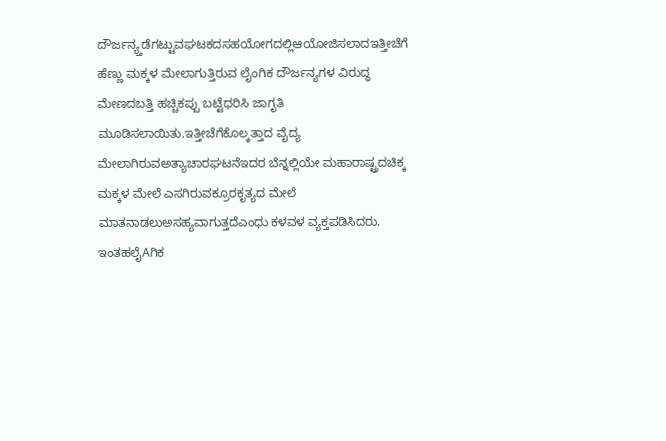ದೌರ್ಜನ್ಯ್ತಡೆಗಟ್ಟುವಘಟಕದಸಹಯೋಗದಲ್ಲಿಆಯೋಜಿಸಲಾದಇತ್ತೀಚೆಗೆ ಹೆಣ್ಣು ಮಕ್ಕಳ ಮೇಲಾಗುತ್ತಿರುವ ಲೈಂಗಿಕ ದೌರ್ಜನ್ಯಗಳ ವಿರುದ್ಧ ಮೇಣದಬತ್ತಿ ಹಚ್ಚಿಕಪ್ಪು ಬಟ್ಟೆಧರಿಸಿ ಜಾಗೃತಿ ಮೂಡಿಸಲಾಯಿತು.ಇತ್ತೀಚೆಗೆಕೊಲ್ಕತ್ತಾದ ವೈದ್ಯ ಮೇಲಾಗಿರುವಅತ್ಯಾಚಾರಘಟನೆಇದರ ಬೆನ್ನಲ್ಲಿಯೇ ಮಹಾರಾಷ್ಟ್ರದಚಿಕ್ಕ ಮಕ್ಕಳ ಮೇಲೆ ಎಸಗಿರುವಕ್ರೂರಕೃತ್ಯದ ಮೇಲೆ ಮಾತನಾಡಲುಅಸಹ್ಯವಾಗುತ್ತದೆಎಂಧು ಕಳವಳ ವ್ಯಕ್ತಪಡಿಸಿದರು.
ಇಂತಹಲೈAಗಿಕ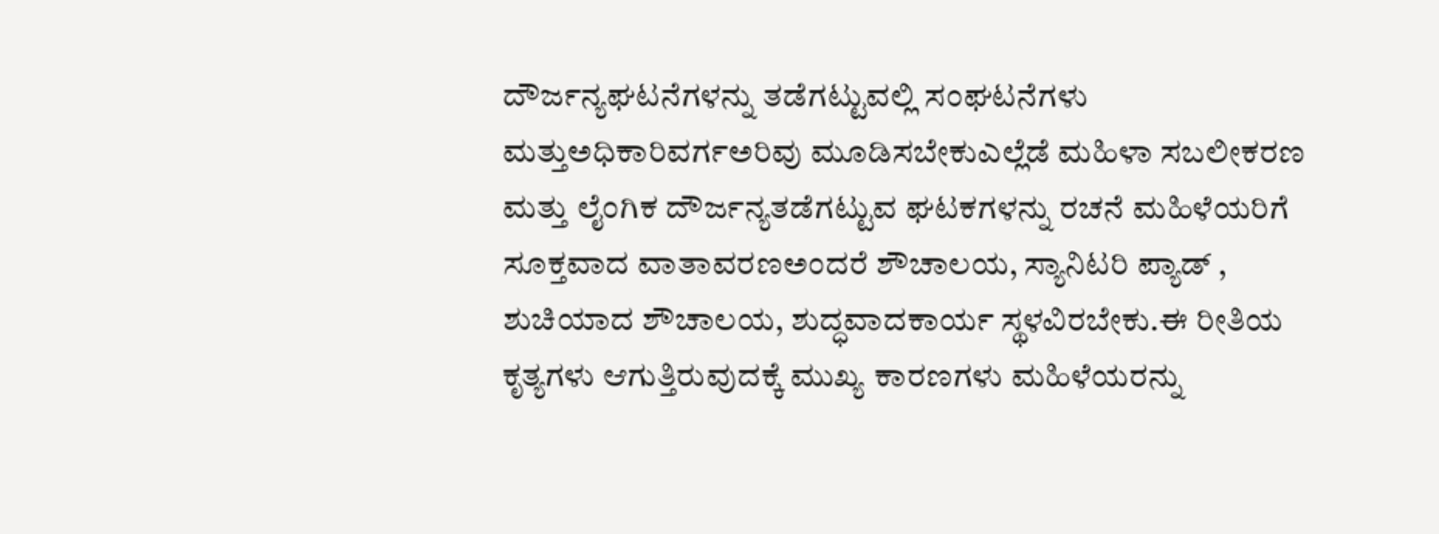ದೌರ್ಜನ್ಯಘಟನೆಗಳನ್ನು ತಡೆಗಟ್ಟುವಲ್ಲಿ ಸಂಘಟನೆಗಳು ಮತ್ತುಅಧಿಕಾರಿವರ್ಗಅರಿವು ಮೂಡಿಸಬೇಕುಎಲ್ಲೆಡೆ ಮಹಿಳಾ ಸಬಲೀಕರಣ ಮತ್ತು ಲೈಂಗಿಕ ದೌರ್ಜನ್ಯತಡೆಗಟ್ಟುವ ಘಟಕಗಳನ್ನು ರಚನೆ ಮಹಿಳೆಯರಿಗೆ ಸೂಕ್ತವಾದ ವಾತಾವರಣಅಂದರೆ ಶೌಚಾಲಯ, ಸ್ಯಾನಿಟರಿ ಪ್ಯಾಡ್ , ಶುಚಿಯಾದ ಶೌಚಾಲಯ, ಶುದ್ಧವಾದಕಾರ್ಯ ಸ್ಥಳವಿರಬೇಕು.ಈ ರೀತಿಯ ಕೃತ್ಯಗಳು ಆಗುತ್ತಿರುವುದಕ್ಕೆ ಮುಖ್ಯ ಕಾರಣಗಳು ಮಹಿಳೆಯರನ್ನು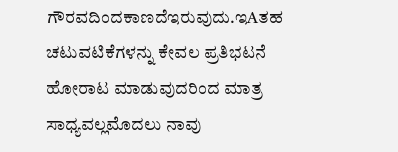ಗೌರವದಿಂದಕಾಣದೆಇರುವುದು.ಇAತಹ ಚಟುವಟಿಕೆಗಳನ್ನು ಕೇವಲ ಪ್ರತಿಭಟನೆ ಹೋರಾಟ ಮಾಡುವುದರಿಂದ ಮಾತ್ರ ಸಾಧ್ಯವಲ್ಲಮೊದಲು ನಾವು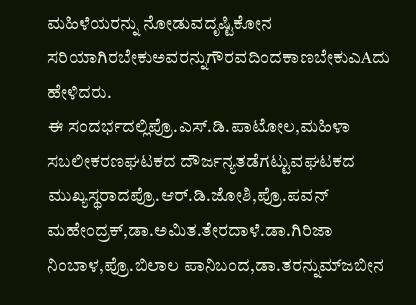ಮಹಿಳೆಯರನ್ನು ನೋಡುವದೃಷ್ಟಿಕೋನ ಸರಿಯಾಗಿರಬೇಕುಅವರನ್ನುಗೌರವದಿಂದಕಾಣಬೇಕುಎAದು ಹೇಳಿದರು.
ಈ ಸಂದರ್ಭದಲ್ಲಿಪ್ರೊ.ಎಸ್.ಡಿ.ಪಾಟೋಲ,ಮಹಿಳಾ ಸಬಲೀಕರಣಘಟಕದ ದೌರ್ಜನ್ಯತಡೆಗಟ್ಟುವಘಟಕದ ಮುಖ್ಯಸ್ಥರಾದಪ್ರೊ.ಆರ್.ಡಿ.ಜೋಶಿ,ಪ್ರೊ.ಪವನ್ ಮಹೇಂದ್ರಕ್,ಡಾ.ಅಮಿತ.ತೇರದಾಳೆ.ಡಾ.ಗಿರಿಜಾ ನಿಂಬಾಳ,ಪ್ರೊ.ಬಿಲಾಲ ಪಾನಿಬಂದ,ಡಾ.ತರನ್ನುಮ್‌ಜಬೀನ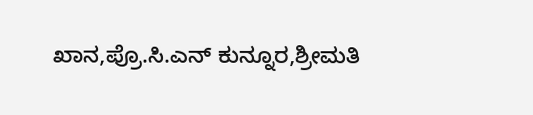ಖಾನ,ಪ್ರೊ.ಸಿ.ಎನ್ ಕುನ್ನೂರ,ಶ್ರೀಮತಿ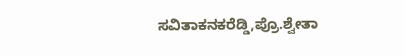ಸವಿತಾಕನಕರೆಡ್ಡಿ,ಪ್ರೊ.ಶ್ವೇತಾ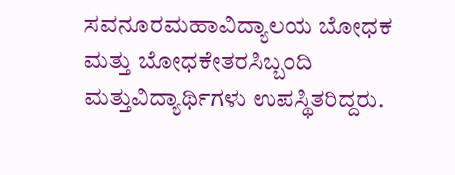ಸವನೂರಮಹಾವಿದ್ಯಾಲಯ ಬೋಧಕ ಮತ್ತು ಬೋಧಕೇತರಸಿಬ್ಬಂದಿ ಮತ್ತುವಿದ್ಯಾರ್ಥಿಗಳು ಉಪಸ್ಥಿತರಿದ್ದರು.